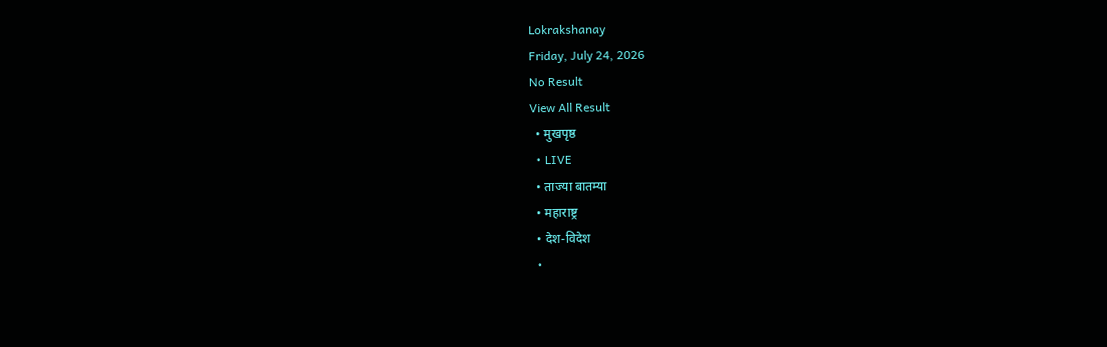Lokrakshanay
Friday, July 24, 2026
No Result
View All Result
  • मुखपृष्ठ
  • LIVE
  • ताज्या बातम्या
  • महाराष्ट्र
  • देश-विदेश
  •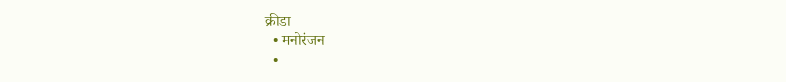क्रीडा
  • मनोरंजन
  •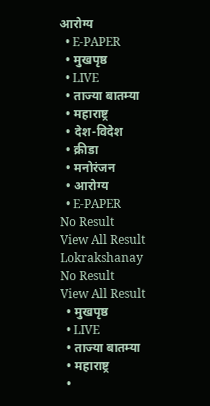आरोग्य
  • E-PAPER
  • मुखपृष्ठ
  • LIVE
  • ताज्या बातम्या
  • महाराष्ट्र
  • देश-विदेश
  • क्रीडा
  • मनोरंजन
  • आरोग्य
  • E-PAPER
No Result
View All Result
Lokrakshanay
No Result
View All Result
  • मुखपृष्ठ
  • LIVE
  • ताज्या बातम्या
  • महाराष्ट्र
  •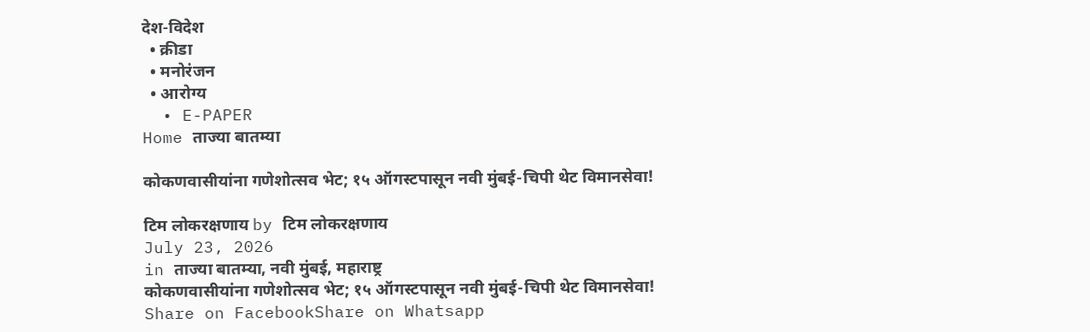देश-विदेश
  • क्रीडा
  • मनोरंजन
  • आरोग्य
  • E-PAPER
Home ताज्या बातम्या

कोकणवासीयांना गणेशोत्सव भेट; १५ ऑगस्टपासून नवी मुंबई-चिपी थेट विमानसेवा!

टिम लोकरक्षणाय by टिम लोकरक्षणाय
July 23, 2026
in ताज्या बातम्या, नवी मुंबई, महाराष्ट्र
कोकणवासीयांना गणेशोत्सव भेट; १५ ऑगस्टपासून नवी मुंबई-चिपी थेट विमानसेवा!
Share on FacebookShare on Whatsapp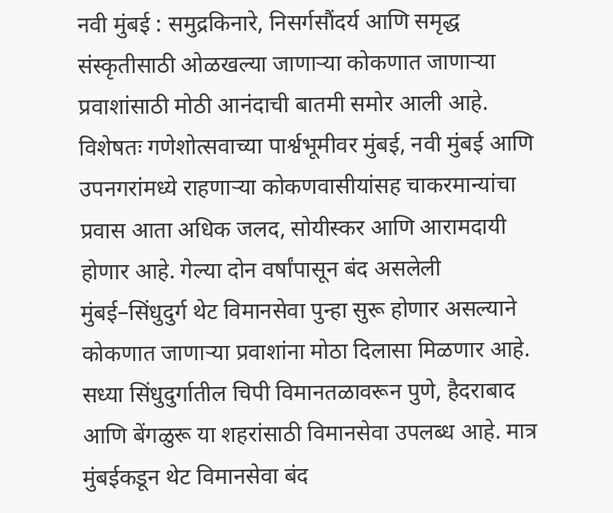नवी मुंबई : समुद्रकिनारे, निसर्गसौंदर्य आणि समृद्ध संस्कृतीसाठी ओळखल्या जाणाऱ्या कोकणात जाणाऱ्या प्रवाशांसाठी मोठी आनंदाची बातमी समोर आली आहे. विशेषतः गणेशोत्सवाच्या पार्श्वभूमीवर मुंबई, नवी मुंबई आणि उपनगरांमध्ये राहणाऱ्या कोकणवासीयांसह चाकरमान्यांचा प्रवास आता अधिक जलद, सोयीस्कर आणि आरामदायी होणार आहे. गेल्या दोन वर्षांपासून बंद असलेली मुंबई–सिंधुदुर्ग थेट विमानसेवा पुन्हा सुरू होणार असल्याने कोकणात जाणाऱ्या प्रवाशांना मोठा दिलासा मिळणार आहे. सध्या सिंधुदुर्गातील चिपी विमानतळावरून पुणे, हैदराबाद आणि बेंगळुरू या शहरांसाठी विमानसेवा उपलब्ध आहे. मात्र मुंबईकडून थेट विमानसेवा बंद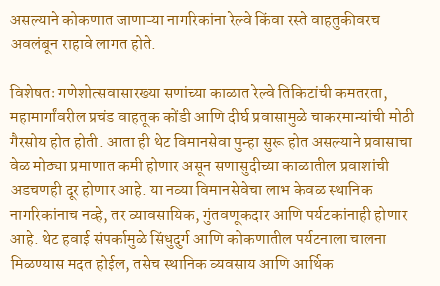असल्याने कोकणात जाणाऱ्या नागरिकांना रेल्वे किंवा रस्ते वाहतुकीवरच अवलंबून राहावे लागत होते.

विशेषतः गणेशोत्सवासारख्या सणांच्या काळात रेल्वे तिकिटांची कमतरता, महामार्गांवरील प्रचंड वाहतूक कोंडी आणि दीर्घ प्रवासामुळे चाकरमान्यांची मोठी गैरसोय होत होती. आता ही थेट विमानसेवा पुन्हा सुरू होत असल्याने प्रवासाचा वेळ मोठ्या प्रमाणात कमी होणार असून सणासुदीच्या काळातील प्रवाशांची अडचणही दूर होणार आहे. या नव्या विमानसेवेचा लाभ केवळ स्थानिक नागरिकांनाच नव्हे, तर व्यावसायिक, गुंतवणूकदार आणि पर्यटकांनाही होणार आहे. थेट हवाई संपर्कामुळे सिंधुदुर्ग आणि कोकणातील पर्यटनाला चालना मिळण्यास मदत होईल, तसेच स्थानिक व्यवसाय आणि आर्थिक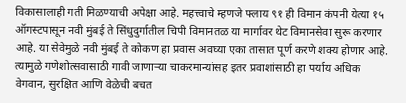विकासालाही गती मिळण्याची अपेक्षा आहे. महत्त्वाचे म्हणजे फ्लाय ९१ ही विमान कंपनी येत्या १५ ऑगस्टपासून नवी मुंबई ते सिंधुदुर्गातील चिपी विमानतळ या मार्गावर थेट विमानसेवा सुरू करणार आहे. या सेवेमुळे नवी मुंबई ते कोकण हा प्रवास अवघ्या एका तासात पूर्ण करणे शक्य होणार आहे. त्यामुळे गणेशोत्सवासाठी गावी जाणाऱ्या चाकरमान्यांसह इतर प्रवाशांसाठी हा पर्याय अधिक वेगवान, सुरक्षित आणि वेळेची बचत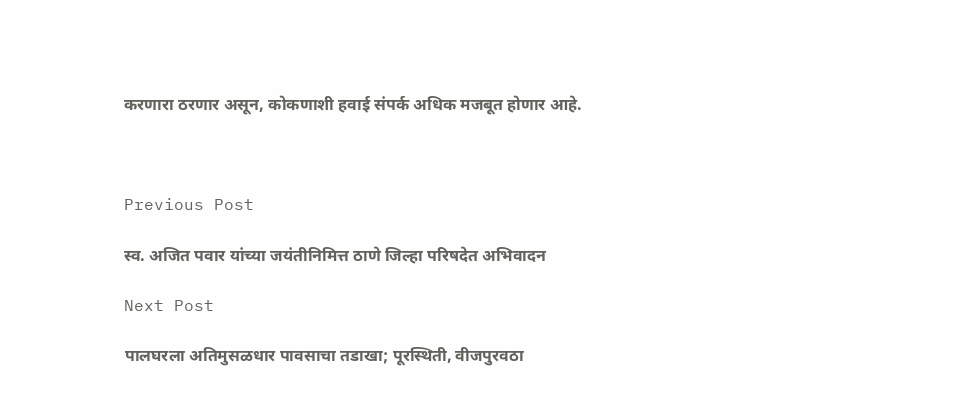करणारा ठरणार असून, कोकणाशी हवाई संपर्क अधिक मजबूत होणार आहे.



Previous Post

स्व. अजित पवार यांच्या जयंतीनिमित्त ठाणे जिल्हा परिषदेत अभिवादन

Next Post

पालघरला अतिमुसळधार पावसाचा तडाखा; पूरस्थिती, वीजपुरवठा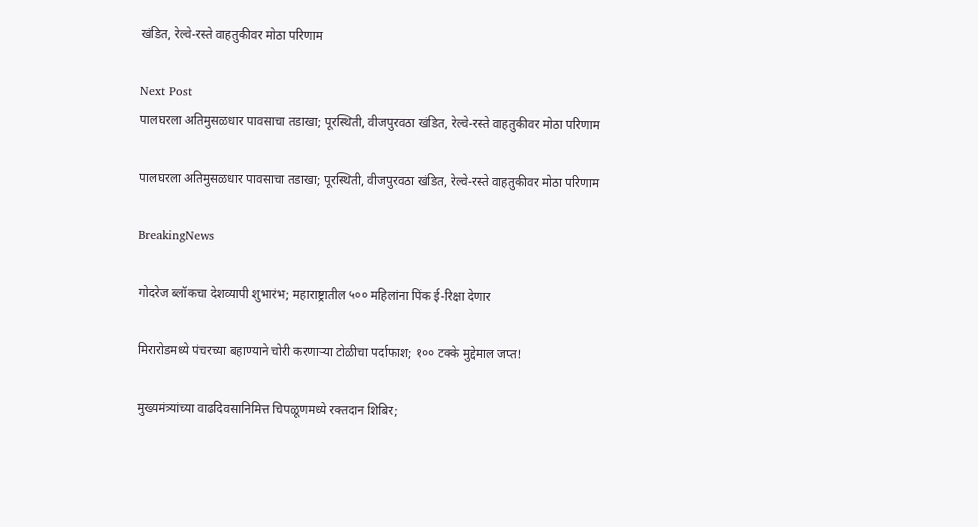खंडित, रेल्वे-रस्ते वाहतुकीवर मोठा परिणाम

Next Post
पालघरला अतिमुसळधार पावसाचा तडाखा; पूरस्थिती, वीजपुरवठा खंडित, रेल्वे-रस्ते वाहतुकीवर मोठा परिणाम

पालघरला अतिमुसळधार पावसाचा तडाखा; पूरस्थिती, वीजपुरवठा खंडित, रेल्वे-रस्ते वाहतुकीवर मोठा परिणाम

BreakingNews

गोदरेज ब्लॉकचा देशव्यापी शुभारंभ; महाराष्ट्रातील ५०० महिलांना पिंक ई-रिक्षा देणार

मिरारोडमध्ये पंचरच्या बहाण्याने चोरी करणाऱ्या टोळीचा पर्दाफाश; १०० टक्के मुद्देमाल जप्त!

मुख्यमंत्र्यांच्या वाढदिवसानिमित्त चिपळूणमध्ये रक्तदान शिबिर;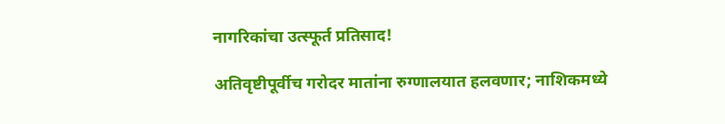नागरिकांचा उत्स्फूर्त प्रतिसाद!

अतिवृष्टीपूर्वीच गरोदर मातांना रुग्णालयात हलवणार; नाशिकमध्ये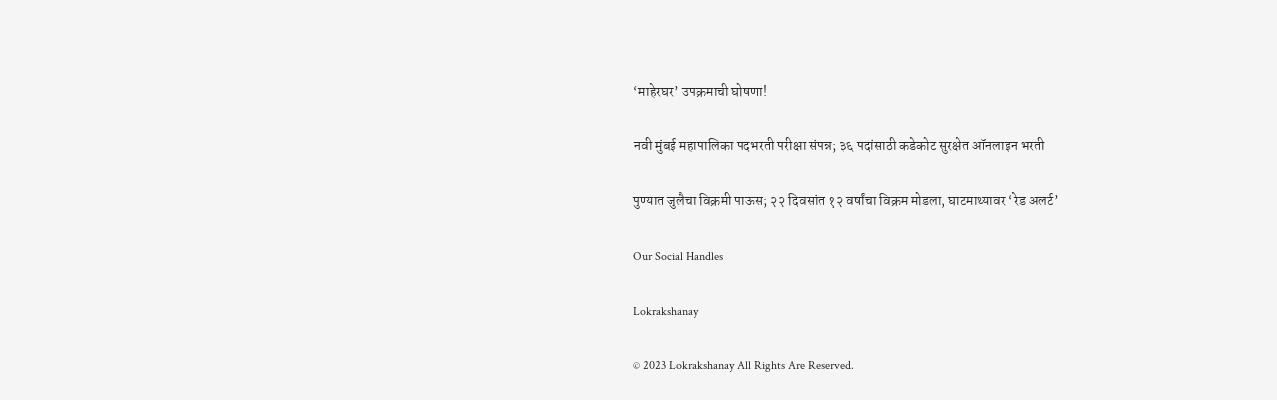‘माहेरघर’ उपक्रमाची घोषणा!

नवी मुंबई महापालिका पदभरती परीक्षा संपन्न; ३६ पदांसाठी कडेकोट सुरक्षेत ऑनलाइन भरती

पुण्यात जुलैचा विक्रमी पाऊस; २२ दिवसांत १२ वर्षांचा विक्रम मोडला, घाटमाथ्यावर ‘रेड अलर्ट’

Our Social Handles

Lokrakshanay

© 2023 Lokrakshanay All Rights Are Reserved.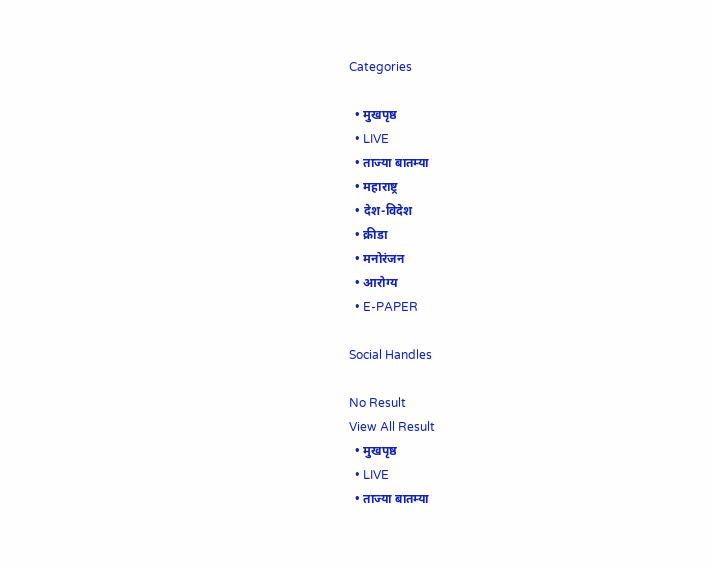Categories

  • मुखपृष्ठ
  • LIVE
  • ताज्या बातम्या
  • महाराष्ट्र
  • देश-विदेश
  • क्रीडा
  • मनोरंजन
  • आरोग्य
  • E-PAPER

Social Handles

No Result
View All Result
  • मुखपृष्ठ
  • LIVE
  • ताज्या बातम्या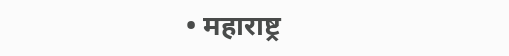• महाराष्ट्र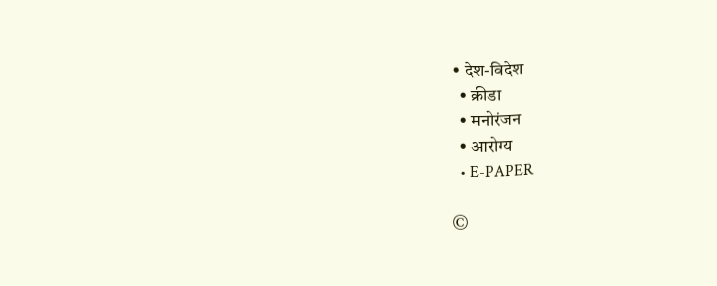• देश-विदेश
  • क्रीडा
  • मनोरंजन
  • आरोग्य
  • E-PAPER

©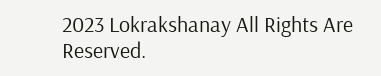2023 Lokrakshanay All Rights Are Reserved.